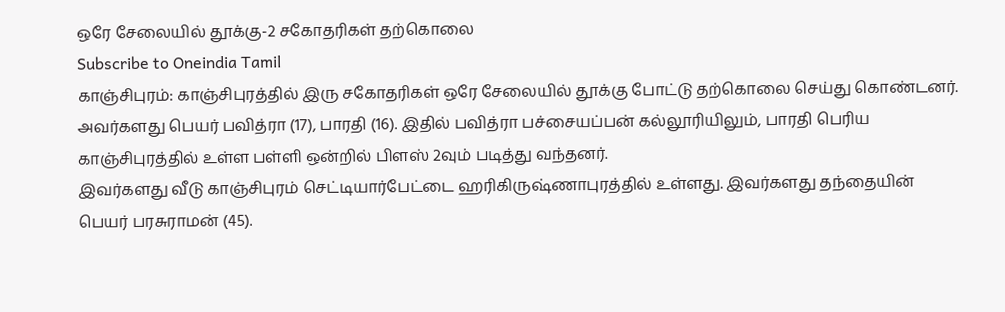ஒரே சேலையில் தூக்கு-2 சகோதரிகள் தற்கொலை
Subscribe to Oneindia Tamil
காஞ்சிபுரம்: காஞ்சிபுரத்தில் இரு சகோதரிகள் ஒரே சேலையில் தூக்கு போட்டு தற்கொலை செய்து கொண்டனர்.
அவர்களது பெயர் பவித்ரா (17), பாரதி (16). இதில் பவித்ரா பச்சையப்பன் கல்லூரியிலும், பாரதி பெரிய காஞ்சிபுரத்தில் உள்ள பள்ளி ஒன்றில் பிளஸ் 2வும் படித்து வந்தனர்.
இவர்களது வீடு காஞ்சிபுரம் செட்டியார்பேட்டை ஹரிகிருஷ்ணாபுரத்தில் உள்ளது. இவர்களது தந்தையின் பெயர் பரசுராமன் (45).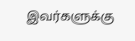இவர்களுக்கு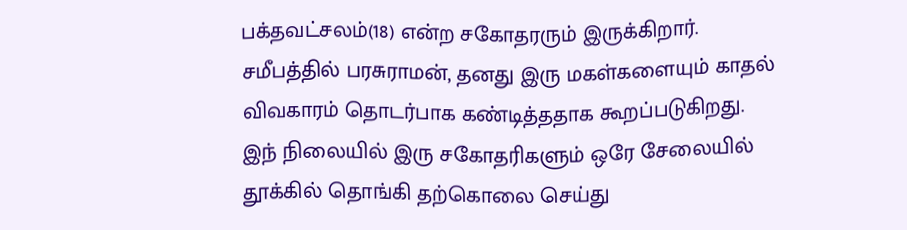பக்தவட்சலம்(18) என்ற சகோதரரும் இருக்கிறார்.
சமீபத்தில் பரசுராமன், தனது இரு மகள்களையும் காதல் விவகாரம் தொடர்பாக கண்டித்ததாக கூறப்படுகிறது.
இந் நிலையில் இரு சகோதரிகளும் ஒரே சேலையில் தூக்கில் தொங்கி தற்கொலை செய்து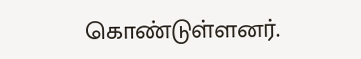கொண்டுள்ளனர்.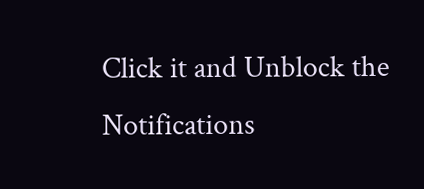Click it and Unblock the Notifications